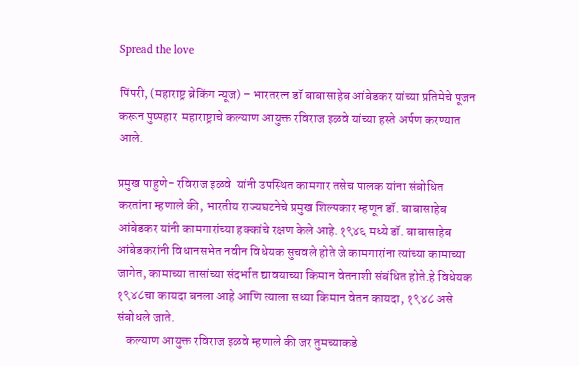Spread the love

पिंपरी, (महाराष्ट्र ब्रेकिंग न्यूज) – भारतरत्न डॉ बाबासाहेब आंबेडकर यांच्या प्रतिमेचे पूजन करून पुष्पहार  महाराष्ट्राचे कल्याण आयुक्त रविराज इळवे यांच्या हस्ते अर्पण करण्यात आले.

प्रमुख पाहुणे- रविराज इळवे  यांनी उपस्थित कामगार तसेच पालक यांना संबोधित करतांना म्हणाले की, भारतीय राज्यघटनेचे प्रमुख शिल्पकार म्हणून डॉ. बाबासाहेब आंबेडकर यांनी कामगारांच्या हक्कांचे रक्षण केले आहे.१९४६ मध्ये डॉ. बाबासाहेब आंबेडकरांनी विधानसभेत नवीन विधेयक सुचवले होते जे कामगारांना त्यांच्या कामाच्या जागेत, कामाच्या तासांच्या संदर्भात द्यावयाच्या किमान वेतनाशी संबंधित होते.हे विधेयक १९४८चा कायदा बनला आहे आणि त्याला सध्या किमान वेतन कायदा, १९४८ असे संबोधले जाते.
    कल्याण आयुक्त रविराज इळवे म्हणाले की जर तुमच्याकडे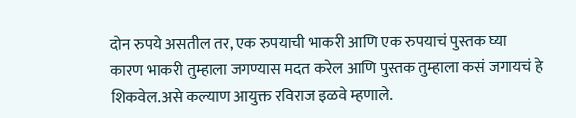दोन रुपये असतील तर, एक रुपयाची भाकरी आणि एक रुपयाचं पुस्तक घ्या
कारण भाकरी तुम्हाला जगण्यास मदत करेल आणि पुस्तक तुम्हाला कसं जगायचं हे शिकवेल.असे कल्याण आयुक्त रविराज इळवे म्हणाले.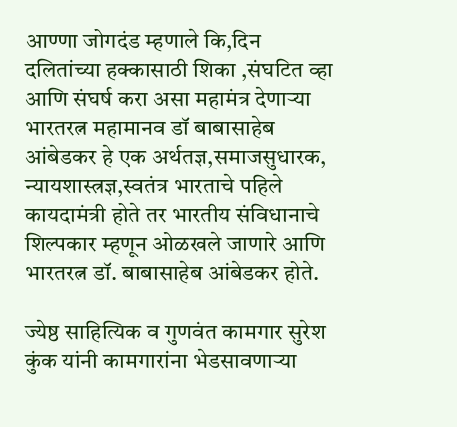आण्णा जोगदंड म्हणाले कि,दिन दलितांच्या हक्कासाठी शिका ,संघटित व्हा आणि संघर्ष करा असा महामंत्र देणाऱ्या भारतरत्न महामानव डॉ बाबासाहेब आंबेडकर हे एक अर्थतज्ञ,समाजसुधारक, न्यायशास्त्रज्ञ,स्वतंत्र भारताचे पहिले कायदामंत्री होते तर भारतीय संविधानाचे शिल्पकार म्हणून ओळखले जाणारे आणि भारतरत्न डॉ. बाबासाहेब आंबेडकर होते.

ज्येष्ठ साहित्यिक व गुणवंत कामगार सुरेश कुंक यांनी कामगारांना भेडसावणाऱ्या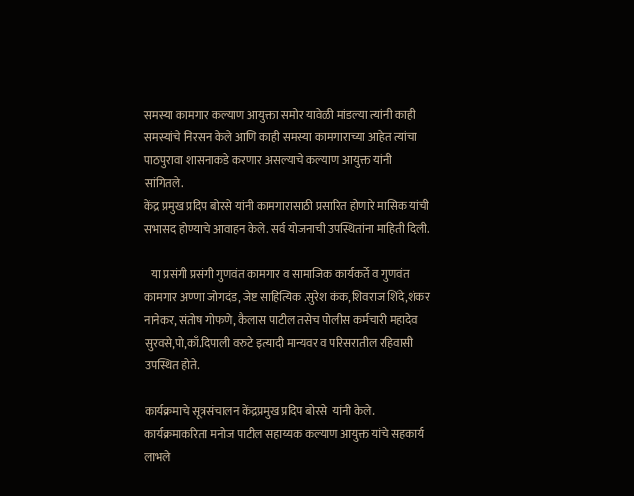समस्या कामगार कल्याण आयुक्ता समोर यावेळी मांडल्या त्यांनी काही समस्यांचे निरसन केले आणि काही समस्या कामगाराच्या आहेत त्यांचा पाठपुरावा शासनाकडे करणार असल्याचे कल्याण आयुक्त यांनी सांगितले.
केंद्र प्रमुख प्रदिप बोरसे यांनी कामगारासाठी प्रसारित होणारे मासिक यांची सभासद होण्याचे आवाहन केले. सर्व योजनाची उपस्थितांना माहिती दिली.

   या प्रसंगी प्रसंगी गुणवंत कामगार व सामाजिक कार्यकर्ते व गुणवंत कामगार अण्णा जोगदंड, जेष्ट साहित्यिक .सुरेश कंक,शिवराज शिंदे,शंकर नानेकर, संतोष गोफणे, कैलास पाटील तसेच पोलीस कर्मचारी महादेव सुरवसे,पो,काँ.दिपाली वरुटे इत्यादी मान्यवर व परिसरातील रहिवासी उपस्थित होते.

कार्यक्रमाचे सूत्रसंचालन केंद्रप्रमुख प्रदिप बोरसे  यांनी केले. कार्यक्रमाकरिता मनोज पाटील सहाय्यक कल्याण आयुक्त यांचे सहकार्य लाभले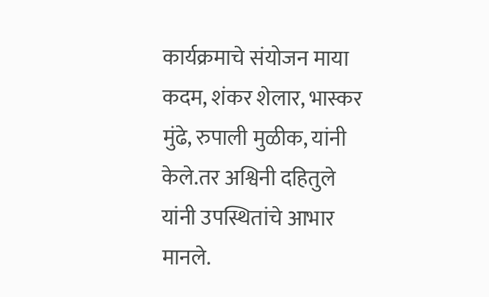कार्यक्रमाचे संयोजन माया कदम, शंकर शेलार, भास्कर मुंढे, रुपाली मुळीक, यांनी केले.तर अश्विनी दहितुले यांनी उपस्थितांचे आभार मानले.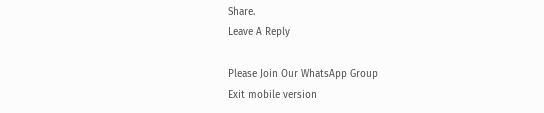Share.
Leave A Reply

Please Join Our WhatsApp Group
Exit mobile version